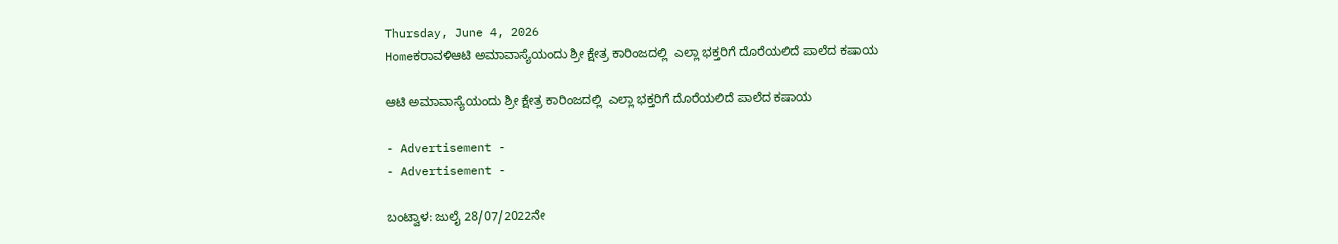Thursday, June 4, 2026
Homeಕರಾವಳಿಆಟಿ ಅಮಾವಾಸ್ಯೆಯಂದು ಶ್ರೀ ಕ್ಷೇತ್ರ ಕಾರಿಂಜದಲ್ಲಿ  ಎಲ್ಲಾ ಭಕ್ತರಿಗೆ ದೊರೆಯಲಿದೆ ಪಾಲೆದ ಕಷಾಯ

ಆಟಿ ಅಮಾವಾಸ್ಯೆಯಂದು ಶ್ರೀ ಕ್ಷೇತ್ರ ಕಾರಿಂಜದಲ್ಲಿ  ಎಲ್ಲಾ ಭಕ್ತರಿಗೆ ದೊರೆಯಲಿದೆ ಪಾಲೆದ ಕಷಾಯ

- Advertisement -
- Advertisement -

ಬಂಟ್ವಾಳ: ಜುಲೈ 28/07/2022ನೇ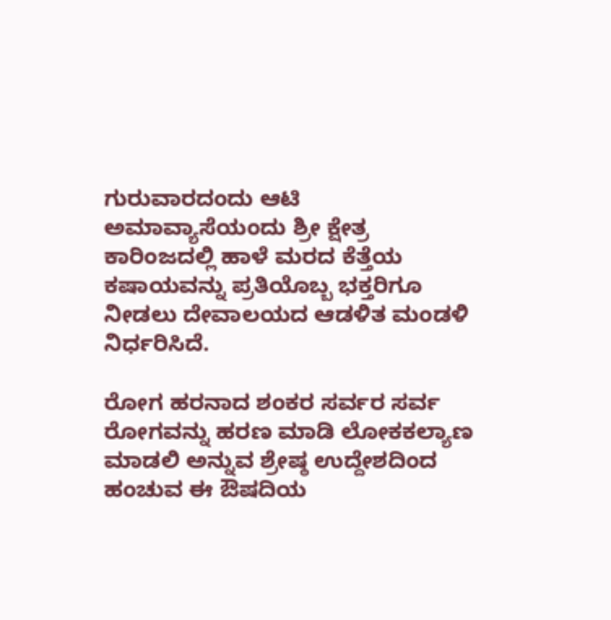ಗುರುವಾರದಂದು ಆಟಿ ಅಮಾವ್ಯಾಸೆಯಂದು ಶ್ರೀ ಕ್ಷೇತ್ರ ಕಾರಿಂಜದಲ್ಲಿ ಹಾಳೆ ಮರದ ಕೆತ್ತೆಯ ಕಷಾಯವನ್ನು ಪ್ರತಿಯೊಬ್ಬ ಭಕ್ತರಿಗೂ ನೀಡಲು ದೇವಾಲಯದ ಆಡಳಿತ ಮಂಡಳಿ  ನಿರ್ಧರಿಸಿದೆ.

ರೋಗ ಹರನಾದ ಶಂಕರ ಸರ್ವರ ಸರ್ವ ರೋಗವನ್ನು ಹರಣ ಮಾಡಿ ಲೋಕಕಲ್ಯಾಣ ಮಾಡಲಿ ಅನ್ನುವ ಶ್ರೇಷ್ಠ ಉದ್ದೇಶದಿಂದ ಹಂಚುವ ಈ ಔಷದಿಯ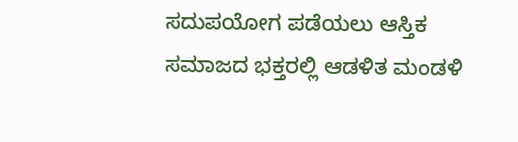ಸದುಪಯೋಗ ಪಡೆಯಲು ಆಸ್ತಿಕ ಸಮಾಜದ ಭಕ್ತರಲ್ಲಿ ಆಡಳಿತ ಮಂಡಳಿ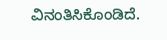ವಿನಂತಿಸಿಕೊಂಡಿದೆ.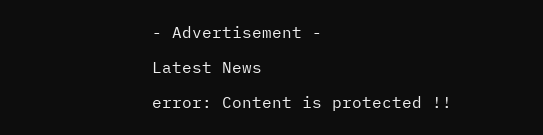- Advertisement -

Latest News

error: Content is protected !!